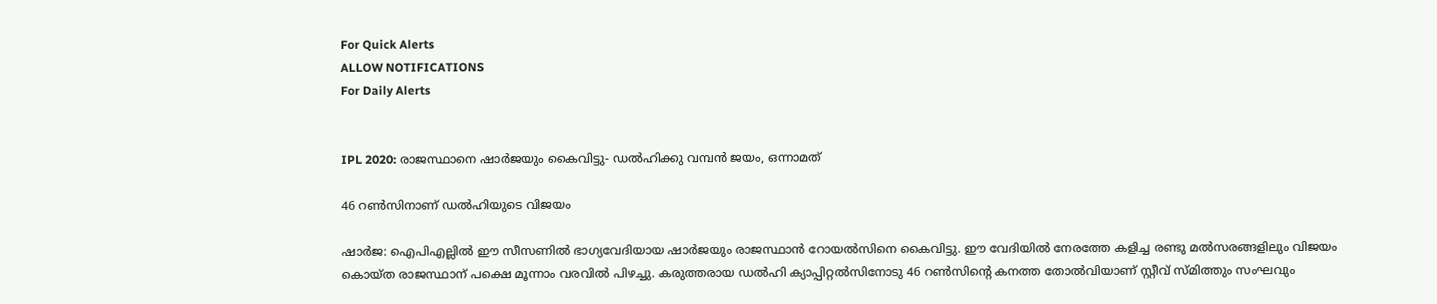For Quick Alerts
ALLOW NOTIFICATIONS
For Daily Alerts


IPL 2020: രാജസ്ഥാനെ ഷാര്‍ജയും കൈവിട്ടു- ഡല്‍ഹിക്കു വമ്പന്‍ ജയം, ഒന്നാമത്

46 റണ്‍സിനാണ് ഡല്‍ഹിയുടെ വിജയം

ഷാര്‍ജ: ഐപിഎല്ലില്‍ ഈ സീസണില്‍ ഭാഗ്യവേദിയായ ഷാര്‍ജയും രാജസ്ഥാന്‍ റോയല്‍സിനെ കൈവിട്ടു. ഈ വേദിയില്‍ നേരത്തേ കളിച്ച രണ്ടു മല്‍സരങ്ങളിലും വിജയം കൊയ്ത രാജസ്ഥാന് പക്ഷെ മൂന്നാം വരവില്‍ പിഴച്ചു. കരുത്തരായ ഡല്‍ഹി ക്യാപ്പിറ്റല്‍സിനോടു 46 റണ്‍സിന്റെ കനത്ത തോല്‍വിയാണ് സ്റ്റീവ് സ്മിത്തും സംഘവും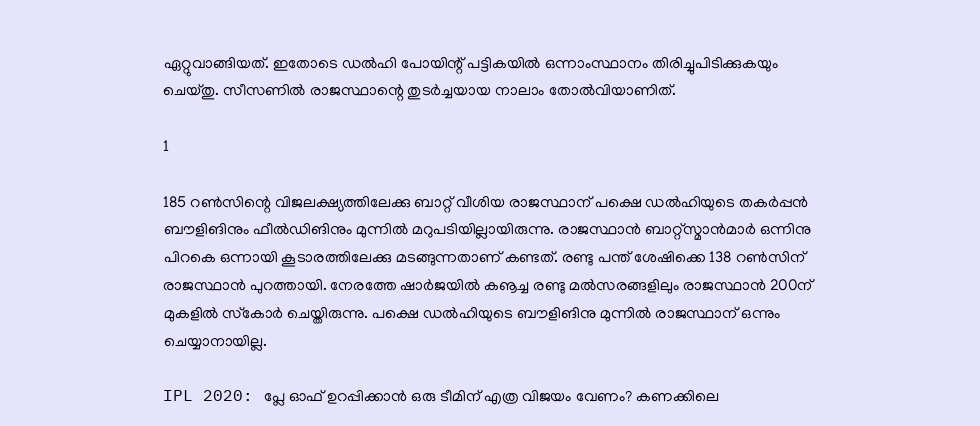ഏറ്റുവാങ്ങിയത്. ഇതോടെ ഡല്‍ഹി പോയിന്റ് പട്ടികയില്‍ ഒന്നാംസ്ഥാനം തിരിച്ചുപിടിക്കുകയും ചെയ്തു. സീസണില്‍ രാജസ്ഥാന്റെ തുടര്‍ച്ചയായ നാലാം തോല്‍വിയാണിത്.

1

185 റണ്‍സിന്റെ വിജലക്ഷ്യത്തിലേക്കു ബാറ്റ് വീശിയ രാജസ്ഥാന് പക്ഷെ ഡല്‍ഹിയുടെ തകര്‍പ്പന്‍ ബൗളിങിനും ഫീല്‍ഡിങിനും മുന്നില്‍ മറുപടിയില്ലായിരുന്നു. രാജസ്ഥാന്‍ ബാറ്റ്‌സ്മാന്‍മാര്‍ ഒന്നിനു പിറകെ ഒന്നായി കൂടാരത്തിലേക്കു മടങ്ങുന്നതാണ് കണ്ടത്. രണ്ടു പന്ത് ശേഷിക്കെ 138 റണ്‍സിന് രാജസ്ഥാന്‍ പുറത്തായി. നേരത്തേ ഷാര്‍ജയില്‍ കൡച്ച രണ്ടു മല്‍സരങ്ങളിലും രാജസ്ഥാന്‍ 200ന് മുകളില്‍ സ്‌കോര്‍ ചെയ്തിരുന്നു. പക്ഷെ ഡല്‍ഹിയുടെ ബൗളിങിനു മുന്നില്‍ രാജസ്ഥാന് ഒന്നും ചെയ്യാനായില്ല.

IPL 2020: പ്ലേ ഓഫ് ഉറപ്പിക്കാന്‍ ഒരു ടീമിന് എത്ര വിജയം വേണം? കണക്കിലെ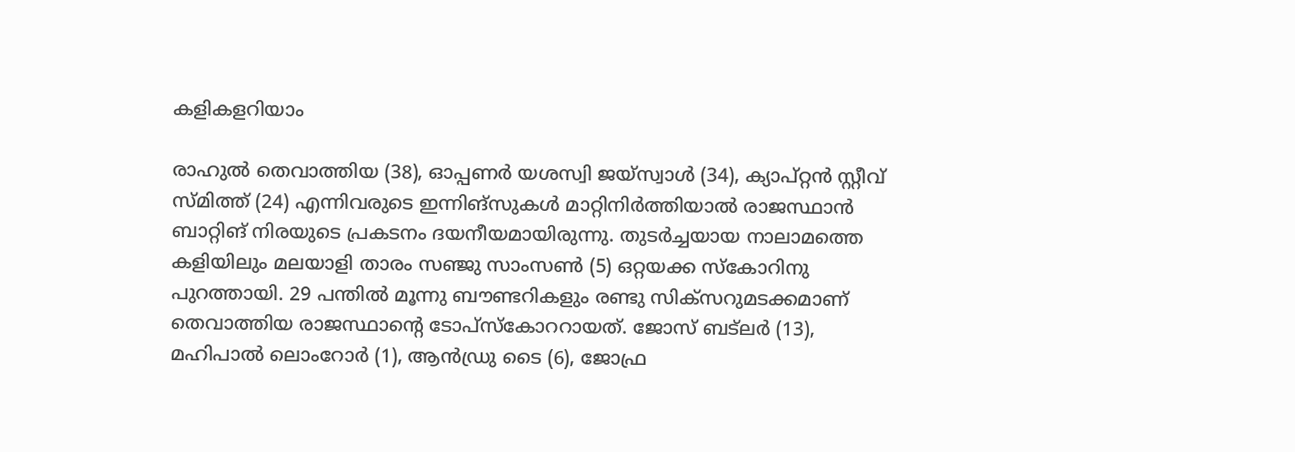കളികളറിയാം

രാഹുല്‍ തെവാത്തിയ (38), ഓപ്പണര്‍ യശസ്വി ജയ്‌സ്വാള്‍ (34), ക്യാപ്റ്റന്‍ സ്റ്റീവ് സ്മിത്ത് (24) എന്നിവരുടെ ഇന്നിങ്‌സുകള്‍ മാറ്റിനിര്‍ത്തിയാല്‍ രാജസ്ഥാന്‍ ബാറ്റിങ് നിരയുടെ പ്രകടനം ദയനീയമായിരുന്നു. തുടര്‍ച്ചയായ നാലാമത്തെ കളിയിലും മലയാളി താരം സഞ്ജു സാംസണ്‍ (5) ഒറ്റയക്ക സ്‌കോറിനു പുറത്തായി. 29 പന്തില്‍ മൂന്നു ബൗണ്ടറികളും രണ്ടു സിക്‌സറുമടക്കമാണ് തെവാത്തിയ രാജസ്ഥാന്റെ ടോപ്‌സ്‌കോററായത്. ജോസ് ബട്‌ലര്‍ (13), മഹിപാല്‍ ലൊംറോര്‍ (1), ആന്‍ഡ്രു ടൈ (6), ജോഫ്ര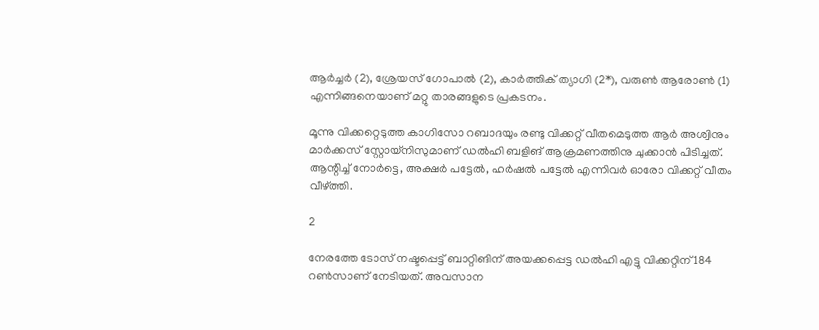ആര്‍ച്ചര്‍ (2), ശ്രേയസ് ഗോപാല്‍ (2), കാര്‍ത്തിക് ത്യാഗി (2*), വരുണ്‍ ആരോണ്‍ (1) എന്നിങ്ങനെയാണ് മറ്റു താരങ്ങളുടെ പ്രകടനം.

മൂന്നു വിക്കറ്റെടുത്ത കാഗിസോ റബാദയും രണ്ടു വിക്കറ്റ് വീതമെടുത്ത ആര്‍ അശ്വിനും മാര്‍ക്കസ് സ്റ്റോയ്‌നിസുമാണ് ഡല്‍ഹി ബളിങ് ആക്രമണത്തിനു ചുക്കാന്‍ പിടിച്ചത്. ആന്റിച്ച് നോര്‍ട്ടെ, അക്ഷര്‍ പട്ടേല്‍, ഹര്‍ഷല്‍ പട്ടേല്‍ എന്നിവര്‍ ഓരോ വിക്കറ്റ് വീതം വീഴ്ത്തി.

2

നേരത്തേ ടോസ് നഷ്ടപ്പെട്ട് ബാറ്റിങിന് അയക്കപ്പെട്ട ഡല്‍ഹി എട്ടു വിക്കറ്റിന് 184 റണ്‍സാണ് നേടിയത്. അവസാന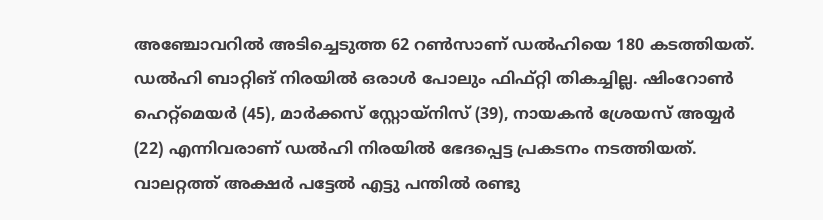അഞ്ചോവറില്‍ അടിച്ചെടുത്ത 62 റണ്‍സാണ് ഡല്‍ഹിയെ 180 കടത്തിയത്. ഡല്‍ഹി ബാറ്റിങ് നിരയില്‍ ഒരാള്‍ പോലും ഫിഫ്റ്റി തികച്ചില്ല. ഷിംറോണ്‍ ഹെറ്റ്‌മെയര്‍ (45), മാര്‍ക്കസ് സ്റ്റോയ്‌നിസ് (39), നായകന്‍ ശ്രേയസ് അയ്യര്‍ (22) എന്നിവരാണ് ഡല്‍ഹി നിരയില്‍ ഭേദപ്പെട്ട പ്രകടനം നടത്തിയത്. വാലറ്റത്ത് അക്ഷര്‍ പട്ടേല്‍ എട്ടു പന്തില്‍ രണ്ടു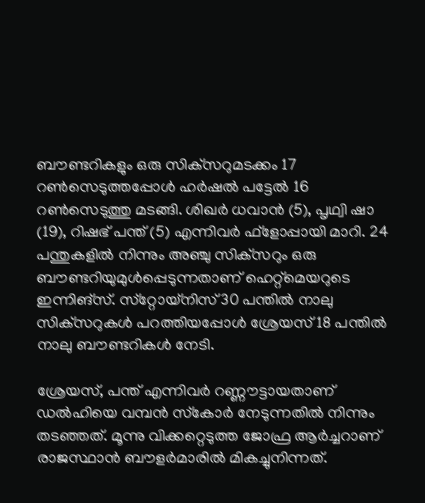ബൗണ്ടറികളും ഒരു സിക്‌സറുമടക്കം 17 റണ്‍സെടുത്തപ്പോള്‍ ഹര്‍ഷല്‍ പട്ടേല്‍ 16 റണ്‍സെടുത്തു മടങ്ങി. ശിഖര്‍ ധവാന്‍ (5), പൃഥ്വി ഷാ (19), റിഷഭ് പന്ത് (5) എന്നിവര്‍ ഫ്‌ളോപ്പായി മാറി. 24 പന്തുകളില്‍ നിന്നും അഞ്ചു സിക്‌സറും ഒരു ബൗണ്ടറിയുമുള്‍പ്പെടുന്നതാണ് ഹെറ്റ്‌മെയറുടെ ഇന്നിങ്‌സ്. സ്‌റ്റോയ്‌നിസ് 30 പന്തില്‍ നാലു സിക്‌സറുകള്‍ പറത്തിയപ്പോള്‍ ശ്രേയസ് 18 പന്തില്‍ നാലു ബൗണ്ടറികള്‍ നേടി.

ശ്രേയസ്, പന്ത് എന്നിവര്‍ റണ്ണൗട്ടായതാണ് ഡല്‍ഹിയെ വമ്പന്‍ സ്‌കോര്‍ നേടുന്നതില്‍ നിന്നും തടഞ്ഞത്. മൂന്നു വിക്കറ്റെടുത്ത ജോഫ്ര ആര്‍ച്ചറാണ് രാജസ്ഥാന്‍ ബൗളര്‍മാരില്‍ മികച്ചുനിന്നത്.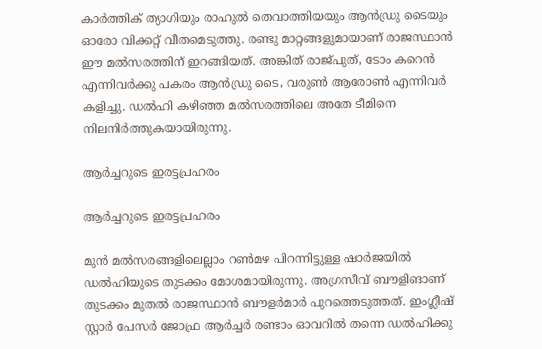കാര്‍ത്തിക് ത്യാഗിയും രാഹുല്‍ തെവാത്തിയയും ആന്‍ഡ്രു ടൈയും ഓരോ വിക്കറ്റ് വീതമെടുത്തു. രണ്ടു മാറ്റങ്ങളുമായാണ് രാജസ്ഥാന്‍ ഈ മല്‍സരത്തിന് ഇറങ്ങിയത്. അങ്കിത് രാജ്പുത്, ടോം കറെന്‍ എന്നിവര്‍ക്കു പകരം ആന്‍ഡ്രു ടൈ, വരുണ്‍ ആരോണ്‍ എന്നിവര്‍ കളിച്ചു. ഡല്‍ഹി കഴിഞ്ഞ മല്‍സരത്തിലെ അതേ ടീമിനെ നിലനിര്‍ത്തുകയായിരുന്നു.

ആര്‍ച്ചറുടെ ഇരട്ടപ്രഹരം

ആര്‍ച്ചറുടെ ഇരട്ടപ്രഹരം

മുന്‍ മല്‍സരങ്ങളിലെല്ലാം റണ്‍മഴ പിറന്നിട്ടുള്ള ഷാര്‍ജയില്‍ ഡല്‍ഹിയുടെ തുടക്കം മോശമായിരുന്നു. അഗ്രസീവ് ബൗളിങാണ് തുടക്കം മുതല്‍ രാജസ്ഥാന്‍ ബൗളര്‍മാര്‍ പുറത്തെടുത്തത്. ഇംഗ്ലീഷ് സ്റ്റാര്‍ പേസര്‍ ജോഫ്ര ആര്‍ച്ചര്‍ രണ്ടാം ഓവറില്‍ തന്നെ ഡല്‍ഹിക്കു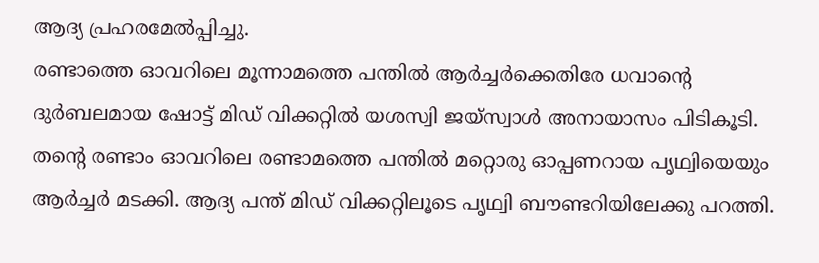ആദ്യ പ്രഹരമേല്‍പ്പിച്ചു.
രണ്ടാത്തെ ഓവറിലെ മൂന്നാമത്തെ പന്തില്‍ ആര്‍ച്ചര്‍ക്കെതിരേ ധവാന്റെ ദുര്‍ബലമായ ഷോട്ട് മിഡ് വിക്കറ്റില്‍ യശസ്വി ജയ്‌സ്വാള്‍ അനായാസം പിടികൂടി.
തന്റെ രണ്ടാം ഓവറിലെ രണ്ടാമത്തെ പന്തില്‍ മറ്റൊരു ഓപ്പണറായ പൃഥ്വിയെയും ആര്‍ച്ചര്‍ മടക്കി. ആദ്യ പന്ത് മിഡ് വിക്കറ്റിലൂടെ പൃഥ്വി ബൗണ്ടറിയിലേക്കു പറത്തി.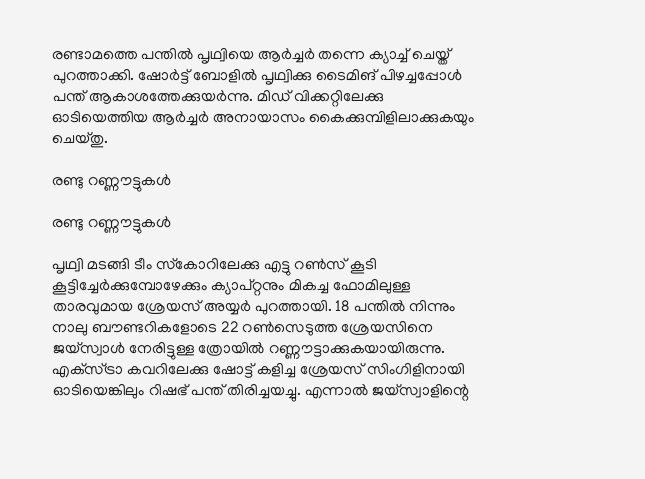രണ്ടാമത്തെ പന്തില്‍ പൃഥ്വിയെ ആര്‍ച്ചര്‍ തന്നെ ക്യാച്ച് ചെയ്ത് പുറത്താക്കി. ഷോര്‍ട്ട് ബോളില്‍ പൃഥ്വിക്കു ടൈമിങ് പിഴച്ചപ്പോള്‍ പന്ത് ആകാശത്തേക്കുയര്‍ന്നു. മിഡ് വിക്കറ്റിലേക്കു ഓടിയെത്തിയ ആര്‍ച്ചര്‍ അനായാസം കൈക്കുമ്പിളിലാക്കുകയും ചെയ്തു.

രണ്ടു റണ്ണൗട്ടുകള്‍

രണ്ടു റണ്ണൗട്ടുകള്‍

പൃഥ്വി മടങ്ങി ടീം സ്‌കോറിലേക്കു എട്ടു റണ്‍സ് കൂടി കൂട്ടിച്ചേര്‍ക്കുമ്പോഴേക്കും ക്യാപ്റ്റനും മികച്ച ഫോമിലുള്ള താരവുമായ ശ്രേയസ് അയ്യര്‍ പുറത്തായി. 18 പന്തില്‍ നിന്നും നാലു ബൗണ്ടറികളോടെ 22 റണ്‍സെടുത്ത ശ്രേയസിനെ ജയ്‌സ്വാള്‍ നേരിട്ടുള്ള ത്രോയില്‍ റണ്ണൗട്ടാക്കുകയായിരുന്നു. എക്‌സ്ട്രാ കവറിലേക്കു ഷോട്ട് കളിച്ച ശ്രേയസ് സിംഗിളിനായി ഓടിയെങ്കിലും റിഷഭ് പന്ത് തിരിച്ചയച്ചു. എന്നാല്‍ ജയ്‌സ്വാളിന്റെ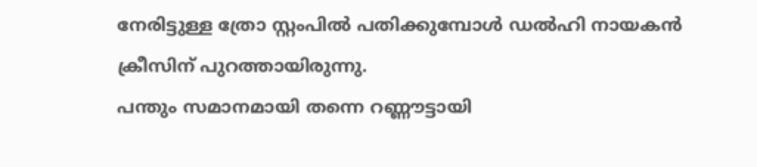നേരിട്ടുള്ള ത്രോ സ്റ്റംപില്‍ പതിക്കുമ്പോള്‍ ഡല്‍ഹി നായകന്‍ ക്രീസിന് പുറത്തായിരുന്നു.
പന്തും സമാനമായി തന്നെ റണ്ണൗട്ടായി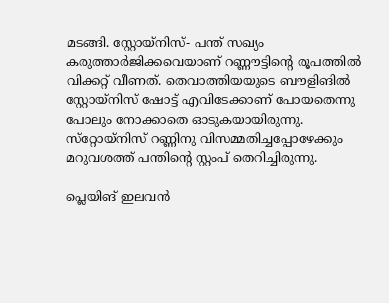മടങ്ങി. സ്റ്റോയ്‌നിസ്- പന്ത് സഖ്യം കരുത്താര്‍ജിക്കവെയാണ് റണ്ണൗട്ടിന്റെ രൂപത്തില്‍ വിക്കറ്റ് വീണത്. തെവാത്തിയയുടെ ബൗളിങില്‍ സ്റ്റോയ്‌നിസ് ഷോട്ട് എവിടേക്കാണ് പോയതെന്നു പോലും നോക്കാതെ ഓടുകയായിരുന്നു. സ്‌റ്റോയ്‌നിസ് റണ്ണിനു വിസമ്മതിച്ചപ്പോഴേക്കും മറുവശത്ത് പന്തിന്റെ സ്റ്റംപ് തെറിച്ചിരുന്നു.

പ്ലെയിങ് ഇലവന്‍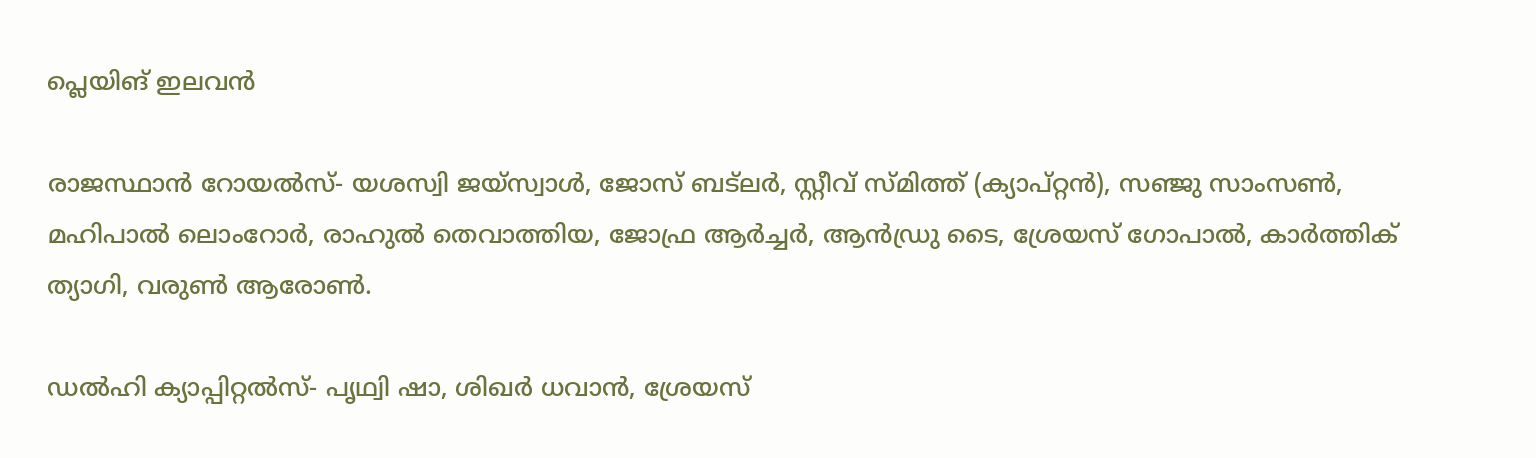പ്ലെയിങ് ഇലവന്‍

രാജസ്ഥാന്‍ റോയല്‍സ്- യശസ്വി ജയ്‌സ്വാള്‍, ജോസ് ബട്‌ലര്‍, സ്റ്റീവ് സ്മിത്ത് (ക്യാപ്റ്റന്‍), സഞ്ജു സാംസണ്‍, മഹിപാല്‍ ലൊംറോര്‍, രാഹുല്‍ തെവാത്തിയ, ജോഫ്ര ആര്‍ച്ചര്‍, ആന്‍ഡ്രു ടൈ, ശ്രേയസ് ഗോപാല്‍, കാര്‍ത്തിക് ത്യാഗി, വരുണ്‍ ആരോണ്‍.

ഡല്‍ഹി ക്യാപ്പിറ്റല്‍സ്- പൃഥ്വി ഷാ, ശിഖര്‍ ധവാന്‍, ശ്രേയസ്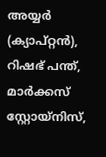അയ്യര്‍ (ക്യാപ്റ്റന്‍), റിഷഭ് പന്ത്, മാര്‍ക്കസ് സ്റ്റോയ്‌നിസ്,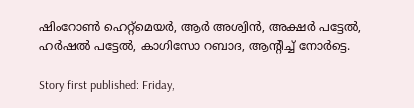ഷിംറോണ്‍ ഹെറ്റ്‌മെയര്‍, ആര്‍ അശ്വിന്‍, അക്ഷര്‍ പട്ടേല്‍, ഹര്‍ഷല്‍ പട്ടേല്‍, കാഗിസോ റബാദ, ആന്റിച്ച് നോര്‍ട്ടെ.

Story first published: Friday,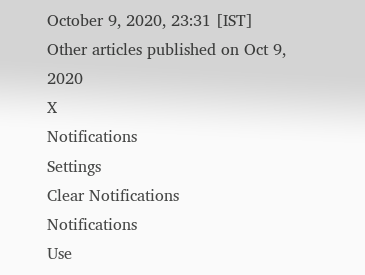October 9, 2020, 23:31 [IST]
Other articles published on Oct 9, 2020
X
Notifications
Settings
Clear Notifications
Notifications
Use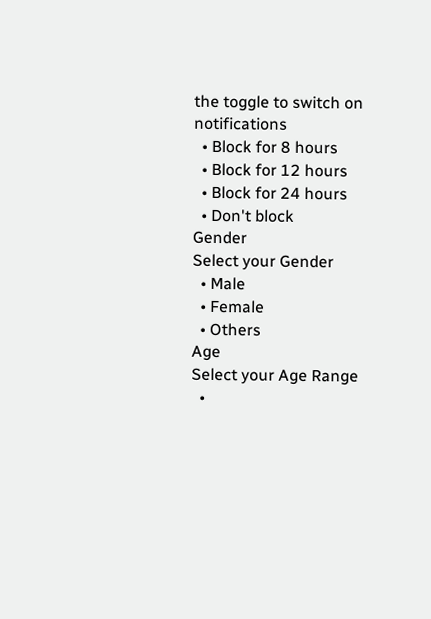the toggle to switch on notifications
  • Block for 8 hours
  • Block for 12 hours
  • Block for 24 hours
  • Don't block
Gender
Select your Gender
  • Male
  • Female
  • Others
Age
Select your Age Range
  •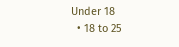Under 18
  • 18 to 25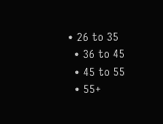• 26 to 35
  • 36 to 45
  • 45 to 55
  • 55+